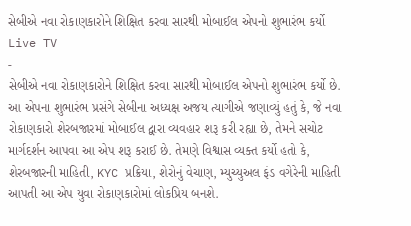સેબીએ નવા રોકાણકારોને શિક્ષિત કરવા સારથી મોબાઈલ એપનો શુભારંભ કર્યો
Live TV
-
સેબીએ નવા રોકાણકારોને શિક્ષિત કરવા સારથી મોબાઈલ એપનો શુભારંભ કર્યો છે. આ એપના શુભારંભ પ્રસંગે સેબીના અધ્યક્ષ અજય ત્યાગીએ જણાવ્યું હતું કે, જે નવા રોકાણકારો શેરબજારમાં મોબાઈલ દ્વારા વ્યવહાર શરૂ કરી રહ્યા છે, તેમને સચોટ માર્ગદર્શન આપવા આ એપ શરૂ કરાઈ છે. તેમણે વિશ્વાસ વ્યક્ત કર્યો હતો કે, શેરબજારની માહિતી, KYC પ્રક્રિયા, શેરોનું વેચાણ, મ્યુચ્યુઅલ ફંડ વગેરેની માહિતી આપતી આ એપ યુવા રોકાણકારોમાં લોકપ્રિય બનશે.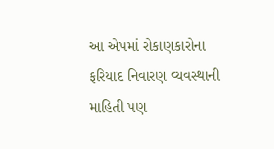આ એપમાં રોકાણકારોના ફરિયાદ નિવારણ વ્યવસ્થાની માહિતી પણ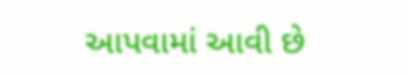આપવામાં આવી છે